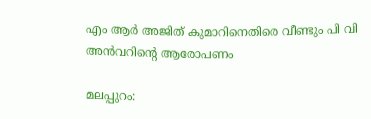എം ആര്‍ അജിത് കുമാറിനെതിരെ വീണ്ടും പി വി അന്‍വറിന്റെ ആരോപണം

മലപ്പുറം: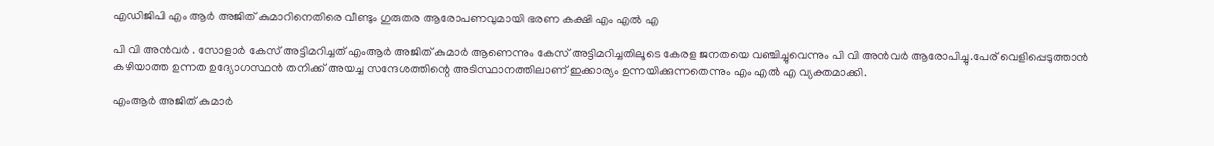എഡിജിപി എം ആര്‍ അജിത് കുമാറിനെതിരെ വീണ്ടും ഗുരുതര ആരോപണവുമായി ഭരണ കക്ഷി എം എല്‍ എ

പി വി അന്‍വര്‍ . സോളാര്‍ കേസ് അട്ടിമറിച്ചത് എംആര്‍ അജിത് കുമാര്‍ ആണെന്നും കേസ് അട്ടിമറിച്ചതിലൂടെ കേരള ജനതയെ വഞ്ചിച്ചുവെന്നും പി വി അന്‍വര്‍ ആരോപിച്ചു.പേര് വെളിപ്പെടുത്താന്‍ കഴിയാത്ത ഉന്നത ഉദ്യോഗസ്ഥന്‍ തനിക്ക് അയച്ച സന്ദേശത്തിന്റെ അടിസ്ഥാനത്തിലാണ് ഇക്കാര്യം ഉന്നയിക്കുന്നതെന്നും എം എല്‍ എ വ്യക്തമാക്കി.

എംആര്‍ അജിത് കുമാര്‍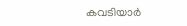കവടിയാര്‍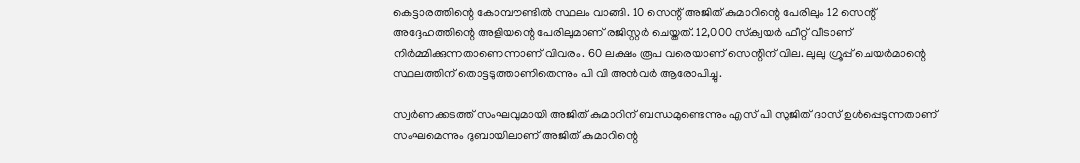കെട്ടാരത്തിന്റെ കോമ്പൗണ്ടില്‍ സ്ഥലം വാങ്ങി. 10 സെന്റ് അജിത് കുമാറിന്റെ പേരിലും 12 സെന്റ് അദ്ദേഹത്തിന്റെ അളിയന്റെ പേരിലുമാണ് രജിസ്റ്റര്‍ ചെയ്തത്. 12,000 സ്‌ക്വയര്‍ ഫീറ്റ് വീടാണ് നിര്‍മ്മിക്കുന്നതാണെന്നാണ് വിവരം. 60 ലക്ഷം രൂപ വരെയാണ് സെന്റിന് വില. ലുലു ഗ്രൂപ്പ് ചെയര്‍മാന്റെ സ്ഥലത്തിന് തൊട്ടടുത്താണിതെന്നും പി വി അന്‍വര്‍ ആരോപിച്ചു.

സ്വര്‍ണക്കടത്ത് സംഘവുമായി അജിത് കുമാറിന് ബന്ധമുണ്ടെന്നും എസ് പി സുജിത് ദാസ് ഉള്‍പ്പെടുന്നതാണ് സംഘമെന്നും ദുബായിലാണ് അജിത് കുമാറിന്റെ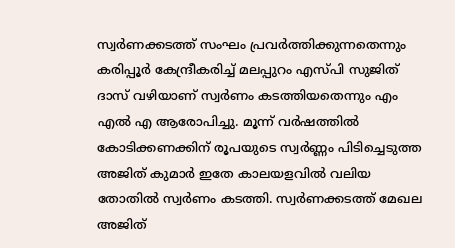സ്വര്‍ണക്കടത്ത് സംഘം പ്രവര്‍ത്തിക്കുന്നതെന്നും കരിപ്പൂര്‍ കേന്ദ്രീകരിച്ച് മലപ്പുറം എസ്പി സുജിത് ദാസ് വഴിയാണ് സ്വര്‍ണം കടത്തിയതെന്നും എം എല്‍ എ ആരോപിച്ചു. മൂന്ന് വര്‍ഷത്തില്‍ കോടിക്കണക്കിന് രൂപയുടെ സ്വര്‍ണ്ണം പിടിച്ചെടുത്ത അജിത് കുമാര്‍ ഇതേ കാലയളവില്‍ വലിയ തോതില്‍ സ്വര്‍ണം കടത്തി. സ്വര്‍ണക്കടത്ത് മേഖല അജിത്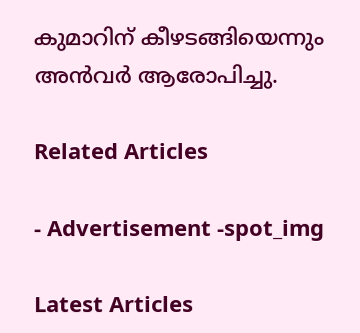കുമാറിന് കീഴടങ്ങിയെന്നും അന്‍വര്‍ ആരോപിച്ചു.

Related Articles

- Advertisement -spot_img

Latest Articles